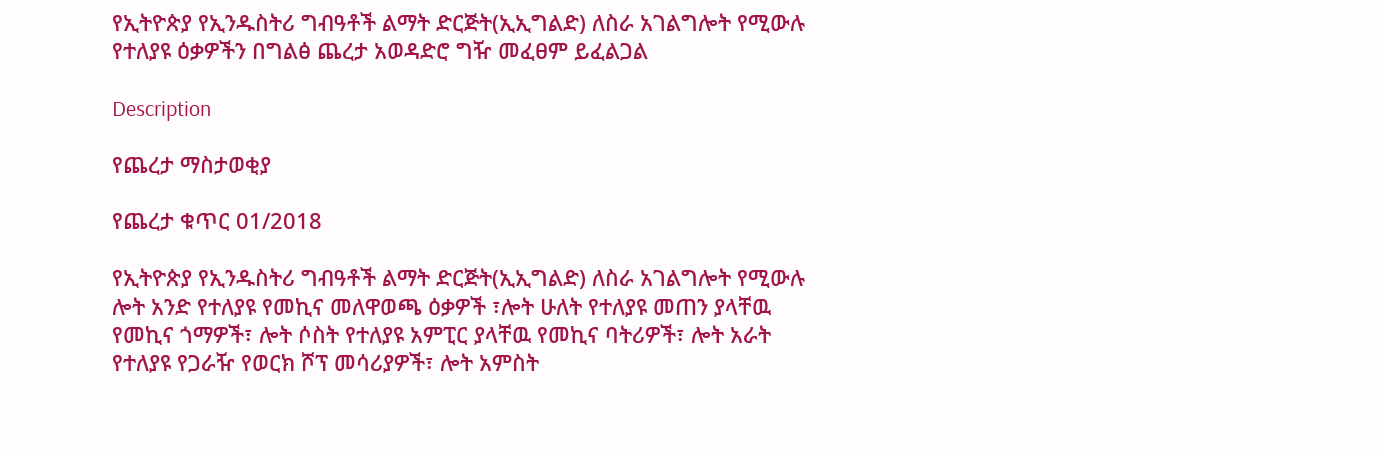የኢትዮጵያ የኢንዱስትሪ ግብዓቶች ልማት ድርጅት(ኢኢግልድ) ለስራ አገልግሎት የሚውሉ የተለያዩ ዕቃዎችን በግልፅ ጨረታ አወዳድሮ ግዥ መፈፀም ይፈልጋል

Description

የጨረታ ማስታወቂያ

የጨረታ ቁጥር 01/2018

የኢትዮጵያ የኢንዱስትሪ ግብዓቶች ልማት ድርጅት(ኢኢግልድ) ለስራ አገልግሎት የሚውሉ ሎት አንድ የተለያዩ የመኪና መለዋወጫ ዕቃዎች ፣ሎት ሁለት የተለያዩ መጠን ያላቸዉ የመኪና ጎማዎች፣ ሎት ሶስት የተለያዩ አምፒር ያላቸዉ የመኪና ባትሪዎች፣ ሎት አራት የተለያዩ የጋራዥ የወርክ ሾፕ መሳሪያዎች፣ ሎት አምስት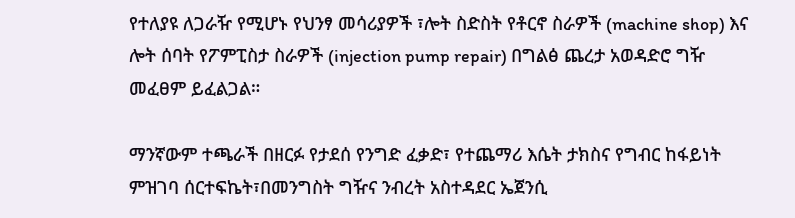የተለያዩ ለጋራዥ የሚሆኑ የህንፃ መሳሪያዎች ፣ሎት ስድስት የቶርኖ ስራዎች (machine shop) እና ሎት ሰባት የፖምፒስታ ስራዎች (injection pump repair) በግልፅ ጨረታ አወዳድሮ ግዥ መፈፀም ይፈልጋል።

ማንኛውም ተጫራች በዘርፉ የታደሰ የንግድ ፈቃድ፣ የተጨማሪ እሴት ታክስና የግብር ከፋይነት ምዝገባ ሰርተፍኬት፣በመንግስት ግዥና ንብረት አስተዳደር ኤጀንሲ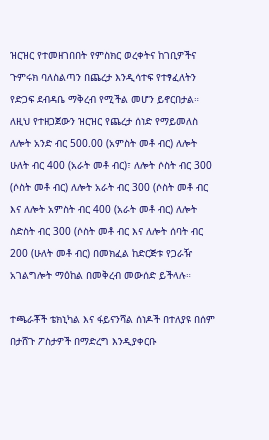ዝርዝር የተመዘገበበት የምስክር ወረቀትና ከገቢዎችና ጉምሩክ ባለስልጣን በጨረታ እንዲሳተፍ የተፃፈለትን የድጋፍ ደብዳቤ ማቅረብ የሚችል መሆን ይኖርበታል። ለዚህ የተዘጋጀውን ዝርዝር የጨረታ ሰነድ የማይመለስ ለሎት አንድ ብር 500.00 (አምስት መቶ ብር) ለሎት ሁለት ብር 400 (አራት መቶ ብር)፣ ለሎት ሶስት ብር 300 (ሶስት መቶ ብር) ለሎት አራት ብር 300 (ሶስት መቶ ብር እና ለሎት አምስት ብር 400 (አራት መቶ ብር) ለሎት ስድስት ብር 300 (ሶስት መቶ ብር እና ለሎት ሰባት ብር 200 (ሁለት መቶ ብር) በመክፈል ከድርጅቱ የጋራዥ አገልግሎት ማዕከል በመቅረብ መውሰድ ይችላሉ።

ተጫራቾች ቴክኒካል እና ፋይናንሻል ሰነዶች በተለያዩ በሰም በታሸጉ ፖስታዎች በማድረግ እንዲያቀርቡ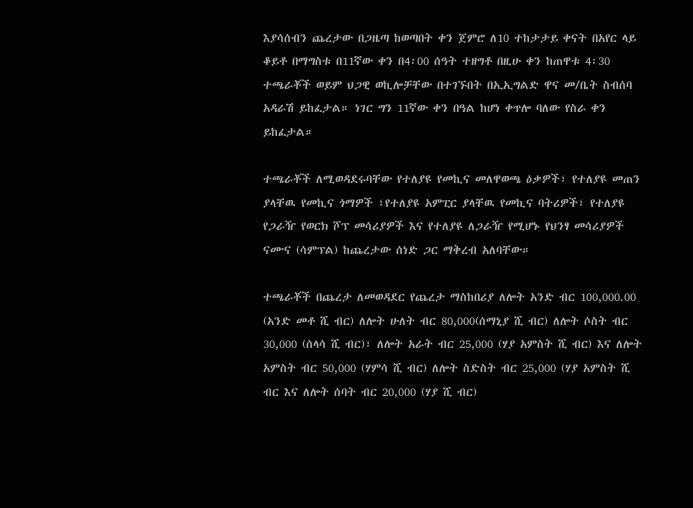እያሳሰብን ጨረታው በጋዜጣ ከወጣበት ቀን ጀምሮ ለ10 ተከታታይ ቀናት በአየር ላይ ቆይቶ በማግስቱ በ11ኛው ቀን በ4፡00 ሰዓት ተዘግቶ በዚሁ ቀን ከጠዋቱ 4፡30 ተጫራቾች ወይም ህጋዊ ወኪሎቻቸው በተገኙበት በኢኢግልድ ዋና መ/ቤት ስብሰባ አዳራሽ ይከፈታል። ነገር ግን 11ኛው ቀን በዓል ከሆነ ቀጥሎ ባለው የስራ ቀን ይከፈታል።

ተጫራቾች ለሚወዳደሩባቸው የተለያዩ የመኪና መለዋወጫ ዕቃዎች፣ የተለያዩ መጠን ያላቸዉ የመኪና ጎማዎች ፣የተለያዩ አምፒር ያላቸዉ የመኪና ባትሪዎች፣ የተለያዩ የጋራዥ የወርክ ሾፕ መሳሪያዎች እና የተለያዩ ለጋራዥ የሚሆኑ የህንፃ መሳሪያዎች ናሙና (ሳምፕል) ከጨረታው ሰነድ ጋር ማቅረብ አለባቸው።

ተጫራቾች በጨረታ ለመወዳደር የጨረታ ማስከበሪያ ለሎት አንድ ብር 100,000.00 (አንድ መቶ ሺ ብር) ለሎት ሁለት ብር 80,000(ሰማኒያ ሺ ብር) ለሎት ሶስት ብር 30,000 (ሰላሳ ሺ ብር)፣ ለሎት አራት ብር 25,000 (ሃያ አምስት ሺ ብር) እና ለሎት አምስት ብር 50,000 (ሃምሳ ሺ ብር) ለሎት ስድስት ብር 25,000 (ሃያ አምስት ሺ ብር እና ለሎት ሰባት ብር 20,000 (ሃያ ሺ ብር)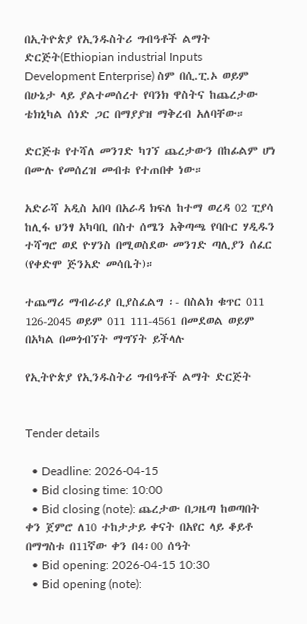በኢትዮጵያ የኢንዱስትሪ ግብዓቶች ልማት ድርጅት(Ethiopian industrial Inputs Development Enterprise) ስም በሲ.ፒ.ኦ ወይም በሁኔታ ላይ ያልተመሰረተ የባንክ ዋስትና ከጨረታው ቴክኒካል ሰነድ ጋር በማያያዝ ማቅረብ አለባቸው።

ድርጅቱ የተሻለ መንገድ ካገኘ ጨረታውን በከፊልም ሆነ በሙሉ የመሰረዝ መብቱ የተጠበቀ ነው።

አድራሻ አዲስ አበባ በአራዳ ክፍለ ከተማ ወረዳ 02 ፒያሳ ከሊፋ ህንፃ አካባቢ በስተ ሰሜን አቅጣጫ የባቡር ሃዲዱን ተሻግሮ ወደ ዮሃንስ በሚወስደው መንገድ ጣሊያን ሰፈር (የቀድሞ ጅንአድ መሳቤት)።

ተጨማሪ ማብራሪያ ቢያስፈልግ ፡- በስልክ ቁጥር 011 126-2045 ወይም 011 111-4561 በመደወል ወይም በአካል በመጎብኘት ማግኘት ይችላሉ

የኢትዮጵያ የኢንዱስትሪ ግብዓቶች ልማት ድርጅት


Tender details

  • Deadline: 2026-04-15
  • Bid closing time: 10:00
  • Bid closing (note): ጨረታው በጋዜጣ ከወጣበት ቀን ጀምሮ ለ10 ተከታታይ ቀናት በአየር ላይ ቆይቶ በማግስቱ በ11ኛው ቀን በ4፡00 ሰዓት
  • Bid opening: 2026-04-15 10:30
  • Bid opening (note):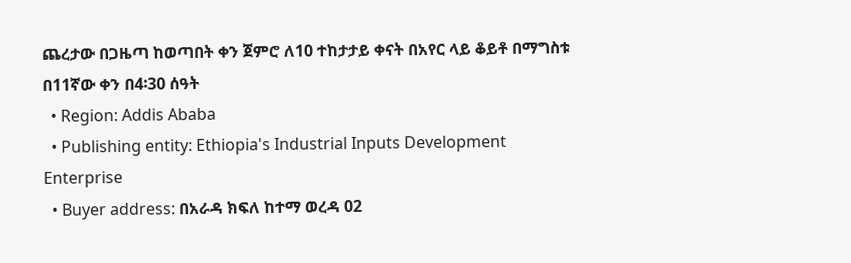ጨረታው በጋዜጣ ከወጣበት ቀን ጀምሮ ለ10 ተከታታይ ቀናት በአየር ላይ ቆይቶ በማግስቱ በ11ኛው ቀን በ4፡30 ሰዓት
  • Region: Addis Ababa
  • Publishing entity: Ethiopia's Industrial Inputs Development Enterprise
  • Buyer address: በአራዳ ክፍለ ከተማ ወረዳ 02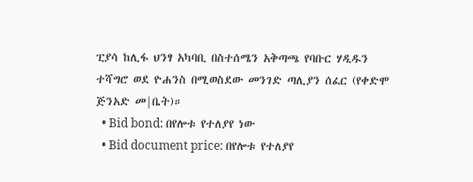ፒያሳ ከሊፋ ህንፃ አካባቢ በስተሰሜን አቅጣጫ የባቡር ሃዲዱን ተሻግሮ ወደ ዮሐንስ በሚወስደው መንገድ ጣሊያን ሰፈር (የቀድሞ ጅንአድ መ|ቤት)።
  • Bid bond: በየሎቱ የተለያየ ነው
  • Bid document price: በየሎቱ የተለያየ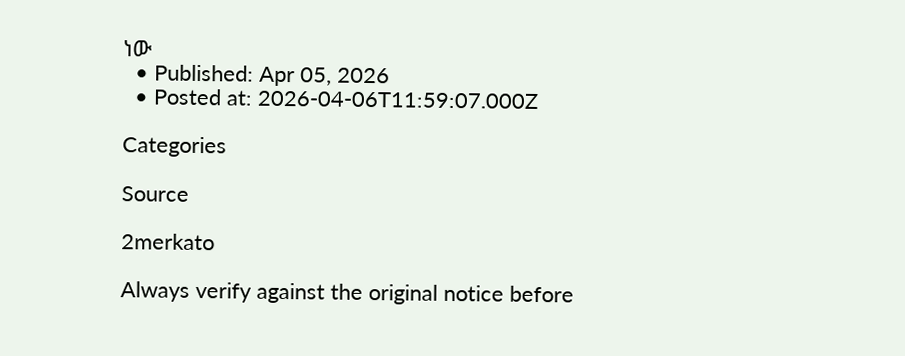ነው
  • Published: Apr 05, 2026
  • Posted at: 2026-04-06T11:59:07.000Z

Categories

Source

2merkato

Always verify against the original notice before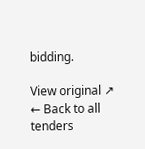bidding.

View original ↗
← Back to all tenders